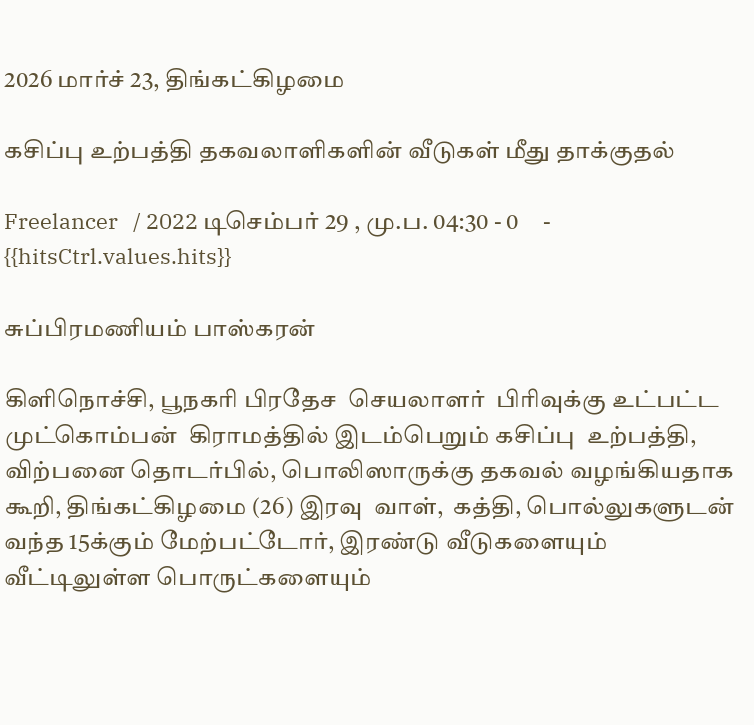2026 மார்ச் 23, திங்கட்கிழமை

கசிப்பு உற்பத்தி தகவலாளிகளின் வீடுகள் மீது தாக்குதல்

Freelancer   / 2022 டிசெம்பர் 29 , மு.ப. 04:30 - 0     - {{hitsCtrl.values.hits}}

சுப்பிரமணியம் பாஸ்கரன்

கிளிநொச்சி, பூநகரி பிரதேச  செயலாளர்  பிரிவுக்கு உட்பட்ட முட்கொம்பன்  கிராமத்தில் இடம்பெறும் கசிப்பு  உற்பத்தி, விற்பனை தொடர்பில், பொலிஸாருக்கு தகவல் வழங்கியதாக கூறி, திங்கட்கிழமை (26) இரவு  வாள்,  கத்தி, பொல்லுகளுடன் வந்த 15க்கும் மேற்பட்டோர், இரண்டு வீடுகளையும் வீட்டிலுள்ள பொருட்களையும்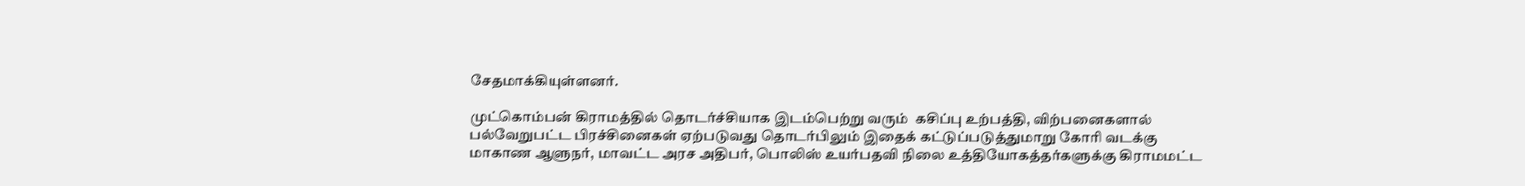சேதமாக்கியுள்ளனர்.

முட்கொம்பன் கிராமத்தில் தொடர்ச்சியாக இடம்பெற்று வரும்  கசிப்பு உற்பத்தி, விற்பனைகளால் பல்வேறுபட்ட பிரச்சினைகள் ஏற்படுவது தொடர்பிலும் இதைக் கட்டுப்படுத்துமாறு கோரி வடக்கு மாகாண ஆளுநர், மாவட்ட அரச அதிபர், பொலிஸ் உயர்பதவி நிலை உத்தியோகத்தர்களுக்கு கிராமமட்ட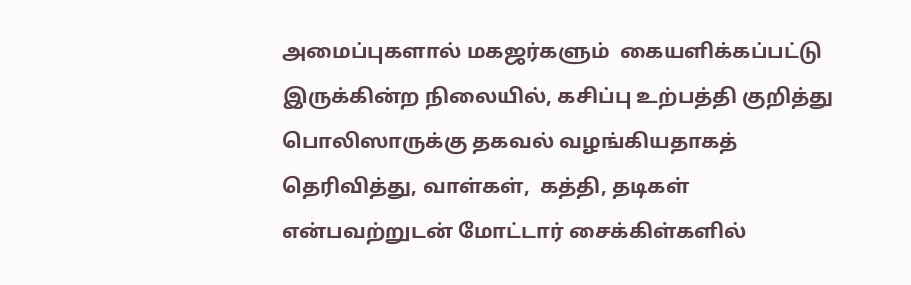அமைப்புகளால் மகஜர்களும்  கையளிக்கப்பட்டு இருக்கின்ற நிலையில், கசிப்பு உற்பத்தி குறித்து பொலிஸாருக்கு தகவல் வழங்கியதாகத் தெரிவித்து, வாள்கள்,  கத்தி, தடிகள் என்பவற்றுடன் மோட்டார் சைக்கிள்களில்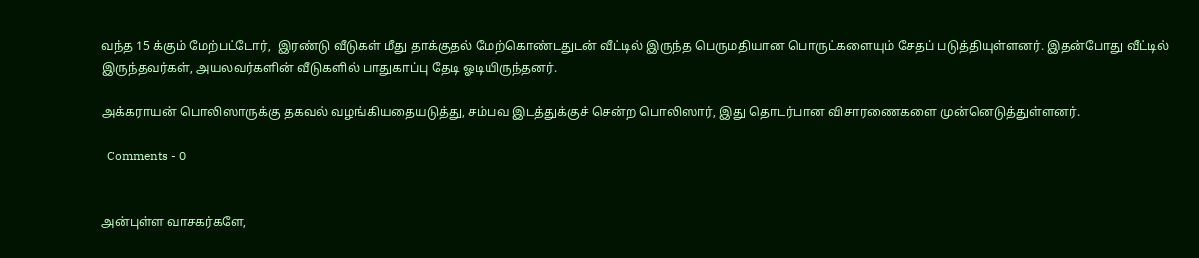வந்த 15 க்கும் மேற்பட்டோர்,  இரண்டு வீடுகள் மீது தாக்குதல் மேற்கொண்டதுடன் வீட்டில் இருந்த பெருமதியான பொருட்களையும் சேதப் படுத்தியுள்ளனர். இதன்போது வீட்டில் இருந்தவர்கள், அயலவர்களின் வீடுகளில் பாதுகாப்பு தேடி ஓடியிருந்தனர்.

அக்கராயன் பொலிஸாருக்கு தகவல் வழங்கியதையடுத்து, சம்பவ இடத்துக்குச் சென்ற பொலிஸார், இது தொடர்பான விசாரணைகளை முன்னெடுத்துள்ளனர்.

  Comments - 0


அன்புள்ள வாசகர்களே,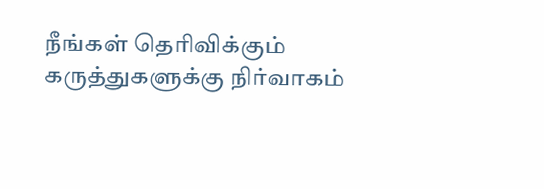நீங்கள் தெரிவிக்கும் கருத்துகளுக்கு நிர்வாகம்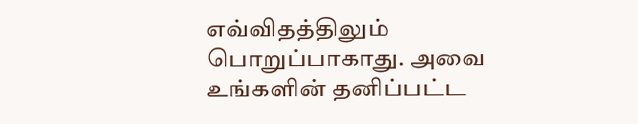எவ்விதத்திலும் பொறுப்பாகாது. அவை உங்களின் தனிப்பட்ட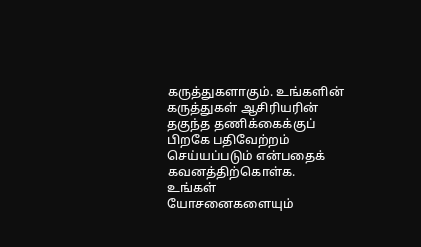கருத்துகளாகும். உங்களின் கருத்துகள் ஆசிரியரின் தகுந்த தணிக்கைக்குப் பிறகே பதிவேற்றம் செய்யப்படும் என்பதைக் கவனத்திற்கொள்க. உங்கள் யோசனைகளையும்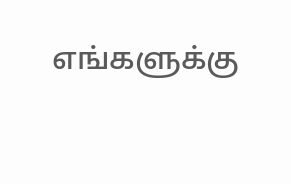எங்களுக்கு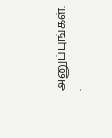அனுப்புங்கள். .